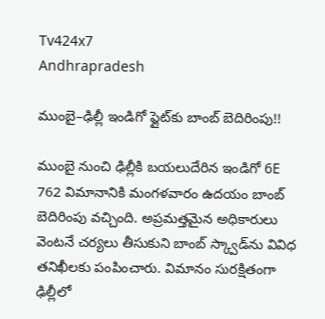Tv424x7
Andhrapradesh

ముంబై–ఢిల్లీ ఇండిగో ఫ్లైట్‌కు బాంబ్ బెదిరింపు!!

ముంబై నుంచి ఢిల్లీకి బయలుదేరిన ఇండిగో 6E 762 విమానానికి మంగళవారం ఉదయం బాంబ్ బెదిరింపు వచ్చింది. అప్రమత్తమైన అధికారులు వెంటనే చర్యలు తీసుకుని బాంబ్ స్క్వాడ్‌ను వివిధ తనిఖీలకు పంపించారు. విమానం సురక్షితంగా ఢిల్లీలో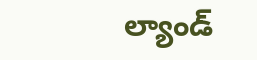ల్యాండ్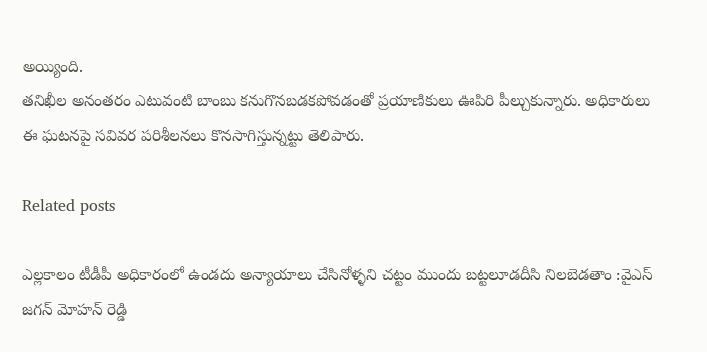అయ్యింది.
తనిఖీల అనంతరం ఎటువంటి బాంబు కనుగొనబడకపోవడంతో ప్రయాణికులు ఊపిరి పీల్చుకున్నారు. అధికారులు ఈ ఘటనపై సవివర పరిశీలనలు కొనసాగిస్తున్నట్టు తెలిపారు.

Related posts

ఎల్లకాలం టీడీపీ అధికారంలో ఉండదు అన్యాయాలు చేసినోళ్ళని చట్టం ముందు బట్టలూడదీసి నిలబెడతాం :వైఎస్ జగన్ మోహన్ రెడ్డి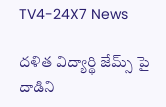TV4-24X7 News

దళిత విద్యార్థి జేమ్స్ పై దాడిని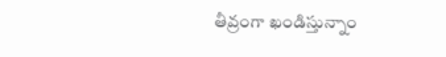తీవ్రంగా ఖండిస్తున్నాం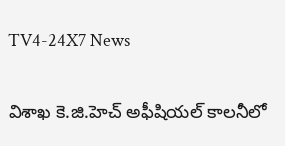TV4-24X7 News

విశాఖ కె.జి.హెచ్ అఫీషియల్ కాలనీలో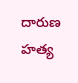దారుణ హత్య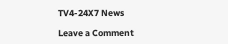TV4-24X7 News

Leave a Comment